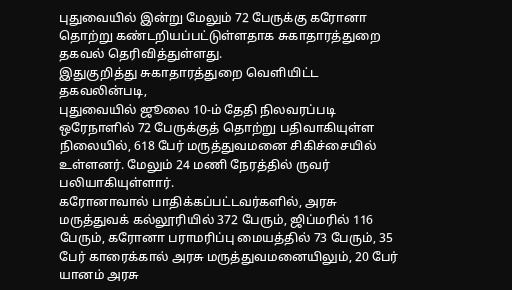புதுவையில் இன்று மேலும் 72 பேருக்கு கரோனா தொற்று கண்டறியப்பட்டுள்ளதாக சுகாதாரத்துறை தகவல் தெரிவித்துள்ளது.
இதுகுறித்து சுகாதாரத்துறை வெளியிட்ட தகவலின்படி,
புதுவையில் ஜூலை 10-ம் தேதி நிலவரப்படி ஒரேநாளில் 72 பேருக்குத் தொற்று பதிவாகியுள்ள நிலையில், 618 பேர் மருத்துவமனை சிகிச்சையில் உள்ளனர். மேலும் 24 மணி நேரத்தில் ருவர் பலியாகியுள்ளார்.
கரோனாவால் பாதிக்கப்பட்டவர்களில், அரசு மருத்துவக் கல்லூரியில் 372 பேரும், ஜிப்மரில் 116 பேரும், கரோனா பராமரிப்பு மையத்தில் 73 பேரும், 35 பேர் காரைக்கால் அரசு மருத்துவமனையிலும், 20 பேர் யானம் அரசு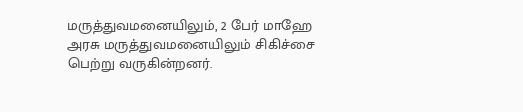மருத்துவமனையிலும், 2 பேர் மாஹே அரசு மருத்துவமனையிலும் சிகிச்சை பெற்று வருகின்றனர்.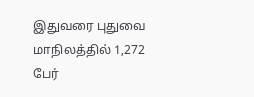இதுவரை புதுவை மாநிலத்தில் 1,272 பேர்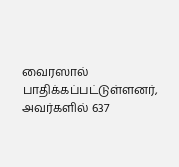வைரஸால் பாதிக்கப்பட்டுள்ளனர், அவர்களில் 637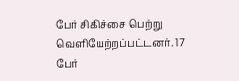பேர் சிகிச்சை பெற்று வெளியேற்றப்பட்டனர். 17 பேர்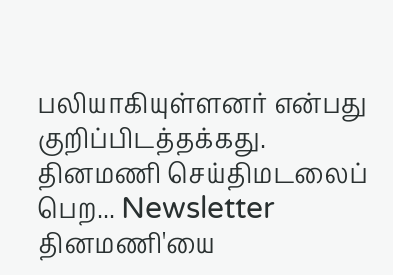பலியாகியுள்ளனர் என்பது குறிப்பிடத்தக்கது.
தினமணி செய்திமடலைப் பெற... Newsletter
தினமணி'யை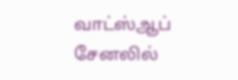வாட்ஸ்ஆப் சேனலில்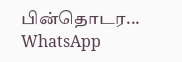பின்தொடர... WhatsApp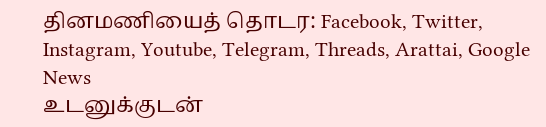தினமணியைத் தொடர: Facebook, Twitter, Instagram, Youtube, Telegram, Threads, Arattai, Google News
உடனுக்குடன்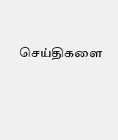செய்திகளை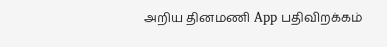அறிய தினமணி App பதிவிறக்கம்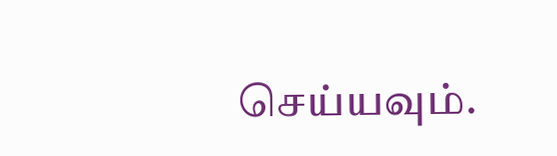செய்யவும்.